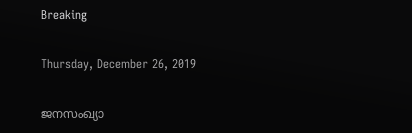Breaking

Thursday, December 26, 2019

ജനസംഖ്യാ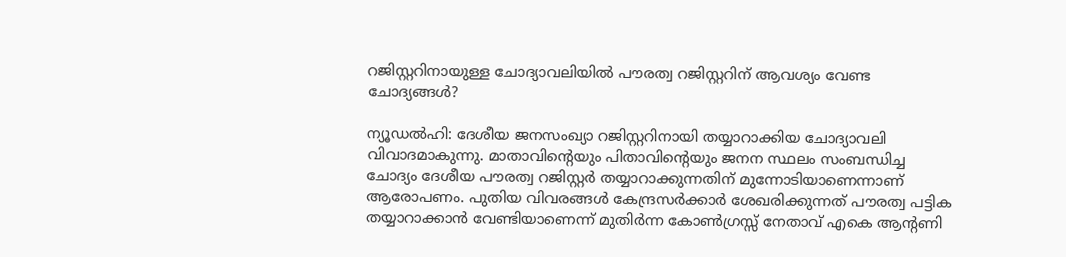റജിസ്റ്ററിനായുള്ള ചോദ്യാവലിയില്‍ പൗരത്വ റജിസ്റ്ററിന് ആവശ്യം വേണ്ട ചോദ്യങ്ങൾ?

ന്യൂഡൽഹി: ദേശീയ ജനസംഖ്യാ റജിസ്റ്ററിനായി തയ്യാറാക്കിയ ചോദ്യാവലി വിവാദമാകുന്നു. മാതാവിന്റെയും പിതാവിന്റെയും ജനന സ്ഥലം സംബന്ധിച്ച ചോദ്യം ദേശീയ പൗരത്വ റജിസ്റ്റർ തയ്യാറാക്കുന്നതിന് മുന്നോടിയാണെന്നാണ് ആരോപണം. പുതിയ വിവരങ്ങൾ കേന്ദ്രസർക്കാർ ശേഖരിക്കുന്നത് പൗരത്വ പട്ടിക തയ്യാറാക്കാൻ വേണ്ടിയാണെന്ന് മുതിർന്ന കോൺഗ്രസ്സ് നേതാവ് എകെ ആന്റണി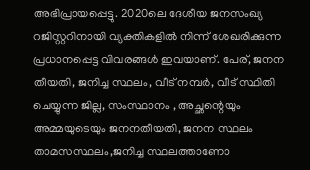അഭിപ്രായപ്പെട്ടു. 2020ലെ ദേശീയ ജനസംഖ്യ റജിസ്റ്ററിനായി വ്യക്തികളിൽ നിന്ന് ശേഖരിക്കുന്ന പ്രധാനപ്പെട്ട വിവരങ്ങൾ ഇവയാണ്. പേര്, ജനന തീയതി, ജനിച്ച സ്ഥലം, വീട് നമ്പർ, വീട് സ്ഥിതി ചെയ്യുന്ന ജില്ല, സംസ്ഥാനം , അച്ഛന്റെയും അമ്മയുടെയും ജനനതീയതി, ജനന സ്ഥലം താമസസ്ഥലം,ജനിച്ച സ്ഥലത്താണോ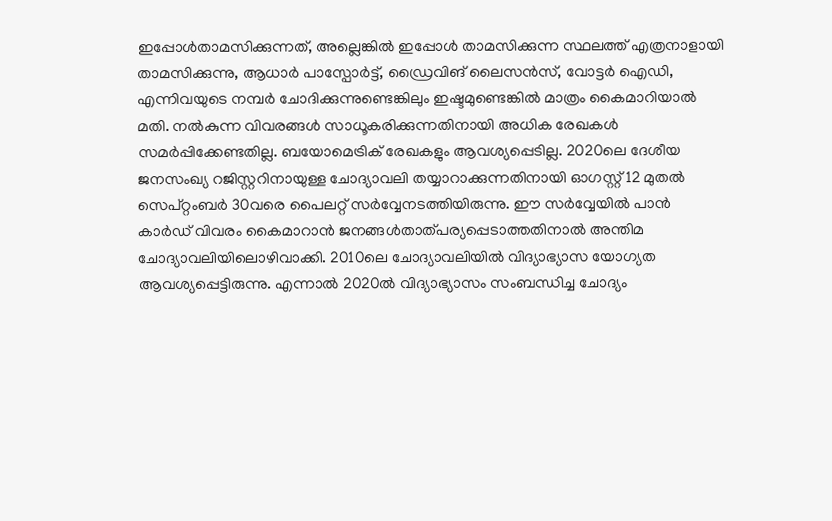ഇപ്പോൾതാമസിക്കുന്നത്, അല്ലെങ്കിൽ ഇപ്പോൾ താമസിക്കുന്ന സ്ഥലത്ത് എത്രനാളായി താമസിക്കുന്നു, ആധാർ പാസ്പോർട്ട്, ഡ്രൈവിങ് ലൈസൻസ്, വോട്ടർ ഐഡി, എന്നിവയുടെ നമ്പർ ചോദിക്കുന്നുണ്ടെങ്കിലും ഇഷ്ടമുണ്ടെങ്കിൽ മാത്രം കൈമാറിയാൽ മതി. നൽകുന്ന വിവരങ്ങൾ സാധൂകരിക്കുന്നതിനായി അധിക രേഖകൾ സമർപ്പിക്കേണ്ടതില്ല. ബയോമെട്രിക് രേഖകളും ആവശ്യപ്പെടില്ല. 2020ലെ ദേശീയ ജനസംഖ്യ റജിസ്റ്ററിനായുള്ള ചോദ്യാവലി തയ്യാറാക്കുന്നതിനായി ഓഗസ്റ്റ് 12 മുതൽ സെപ്റ്റംബർ 30വരെ പൈലറ്റ് സർവ്വേനടത്തിയിരുന്നു. ഈ സർവ്വേയിൽ പാൻ കാർഡ് വിവരം കൈമാറാൻ ജനങ്ങൾതാത്പര്യപ്പെടാത്തതിനാൽ അന്തിമ ചോദ്യാവലിയിലൊഴിവാക്കി. 2010ലെ ചോദ്യാവലിയിൽ വിദ്യാഭ്യാസ യോഗ്യത ആവശ്യപ്പെട്ടിരുന്നു. എന്നാൽ 2020ൽ വിദ്യാഭ്യാസം സംബന്ധിച്ച ചോദ്യം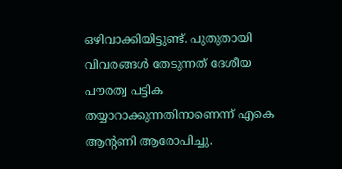ഒഴിവാക്കിയിട്ടുണ്ട്. പുതുതായി വിവരങ്ങൾ തേടുന്നത് ദേശീയ പൗരത്വ പട്ടിക തയ്യാറാക്കുന്നതിനാണെന്ന് എകെ ആന്റണി ആരോപിച്ചു.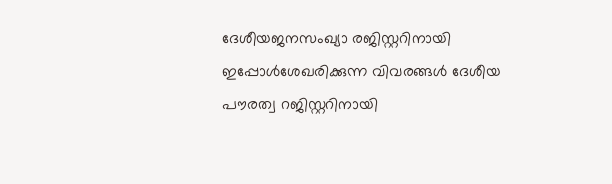ദേശീയജനസംഖ്യാ രജിസ്റ്ററിനായി ഇപ്പോൾശേഖരിക്കുന്ന വിവരങ്ങൾ ദേശീയ പൗരത്വ റജിസ്റ്ററിനായി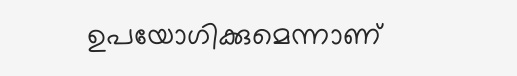ഉപയോഗിക്കുമെന്നാണ്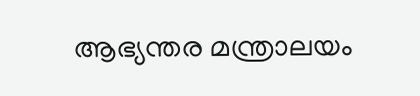ആഭ്യന്തര മന്ത്രാലയം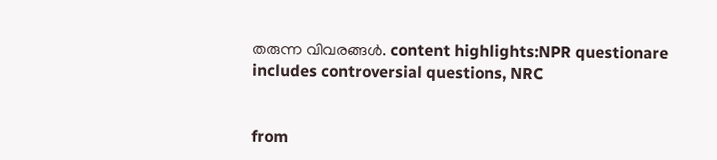തരുന്ന വിവരങ്ങൾ. content highlights:NPR questionare includes controversial questions, NRC


from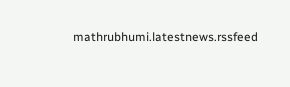mathrubhumi.latestnews.rssfeed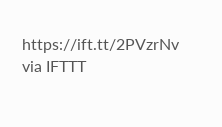https://ift.tt/2PVzrNv
via IFTTT